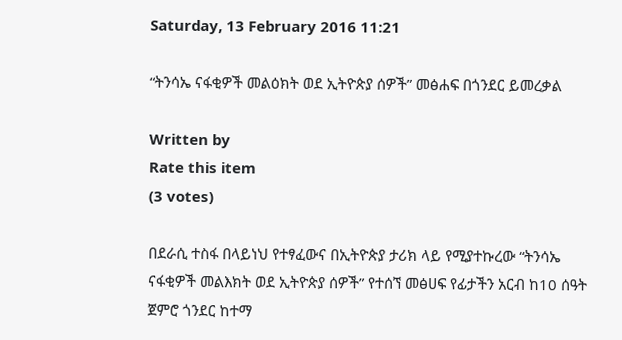Saturday, 13 February 2016 11:21

“ትንሳኤ ናፋቂዎች መልዕክት ወደ ኢትዮጵያ ሰዎች” መፅሐፍ በጎንደር ይመረቃል

Written by
Rate this item
(3 votes)

በደራሲ ተስፋ በላይነህ የተፃፈውና በኢትዮጵያ ታሪክ ላይ የሚያተኩረው “ትንሳኤ ናፋቂዎች መልእክት ወደ ኢትዮጵያ ሰዎች” የተሰኘ መፅሀፍ የፊታችን አርብ ከ10 ሰዓት ጀምሮ ጎንደር ከተማ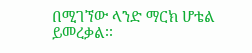በሚገኘው ላንድ ማርክ ሆቴል ይመረቃል፡፡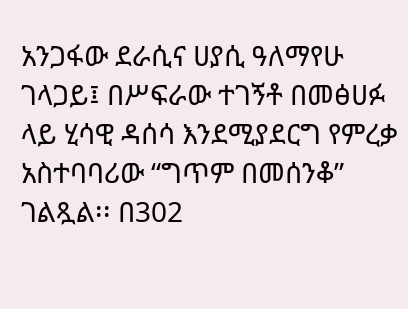አንጋፋው ደራሲና ሀያሲ ዓለማየሁ ገላጋይ፤ በሥፍራው ተገኝቶ በመፅሀፉ ላይ ሂሳዊ ዳሰሳ እንደሚያደርግ የምረቃ አስተባባሪው “ግጥም በመሰንቆ” ገልጿል፡፡ በ302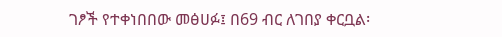ገፆች የተቀነበበው መፅሀፉ፤ በ69 ብር ለገበያ ቀርቧል፡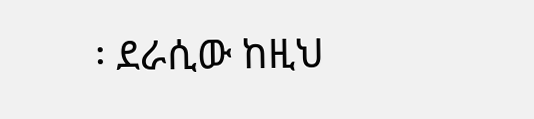፡ ደራሲው ከዚህ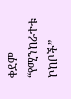ቀደም “የሚንከራተቱ ኮከቦች”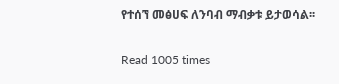የተሰኘ መፅሀፍ ለንባብ ማብቃቱ ይታወሳል፡፡

Read 1005 times